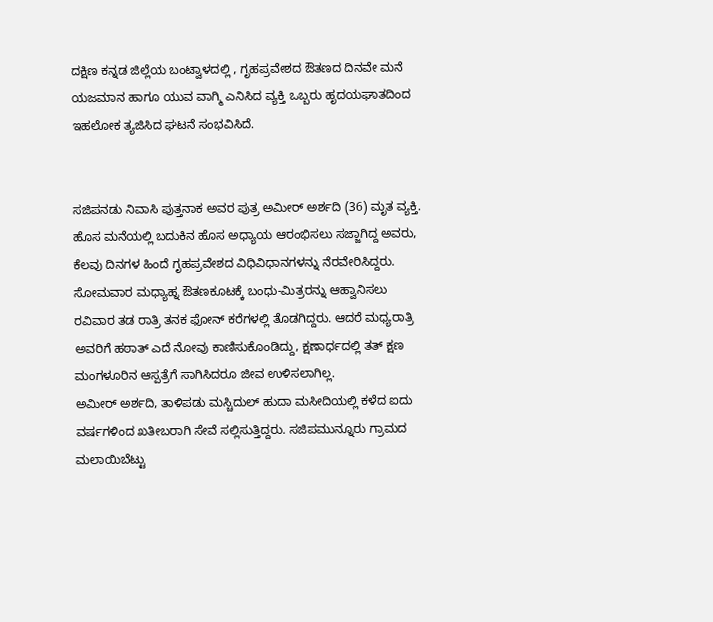ದಕ್ಷಿಣ ಕನ್ನಡ ಜಿಲ್ಲೆಯ ಬಂಟ್ವಾಳದಲ್ಲಿ , ಗೃಹಪ್ರವೇಶದ ಔತಣದ ದಿನವೇ ಮನೆ ಯಜಮಾನ ಹಾಗೂ ಯುವ ವಾಗ್ಮಿ ಎನಿಸಿದ ವ್ಯಕ್ತಿ ಒಬ್ಬರು ಹೃದಯಘಾತದಿಂದ ಇಹಲೋಕ ತ್ಯಜಿಸಿದ ಘಟನೆ ಸಂಭವಿಸಿದೆ.


ಸಜಿಪನಡು ನಿವಾಸಿ ಪುತ್ತನಾಕ ಅವರ ಪುತ್ರ ಅಮೀರ್ ಅರ್ಶದಿ (36) ಮೃತ ವ್ಯಕ್ತಿ. ಹೊಸ ಮನೆಯಲ್ಲಿ ಬದುಕಿನ ಹೊಸ ಅಧ್ಯಾಯ ಆರಂಭಿಸಲು ಸಜ್ಜಾಗಿದ್ದ ಅವರು, ಕೆಲವು ದಿನಗಳ ಹಿಂದೆ ಗೃಹಪ್ರವೇಶದ ವಿಧಿವಿಧಾನಗಳನ್ನು ನೆರವೇರಿಸಿದ್ದರು. ಸೋಮವಾರ ಮಧ್ಯಾಹ್ನ ಔತಣಕೂಟಕ್ಕೆ ಬಂಧು-ಮಿತ್ರರನ್ನು ಆಹ್ವಾನಿಸಲು ರವಿವಾರ ತಡ ರಾತ್ರಿ ತನಕ ಫೋನ್ ಕರೆಗಳಲ್ಲಿ ತೊಡಗಿದ್ದರು. ಆದರೆ ಮಧ್ಯರಾತ್ರಿ ಅವರಿಗೆ ಹಠಾತ್ ಎದೆ ನೋವು ಕಾಣಿಸುಕೊಂಡಿದ್ದು, ಕ್ಷಣಾರ್ಧದಲ್ಲಿ ತತ್ ಕ್ಷಣ ಮಂಗಳೂರಿನ ಆಸ್ಪತ್ರೆಗೆ ಸಾಗಿಸಿದರೂ ಜೀವ ಉಳಿಸಲಾಗಿಲ್ಲ.
ಅಮೀರ್ ಅರ್ಶದಿ, ತಾಳಿಪಡು ಮಸ್ಚಿದುಲ್ ಹುದಾ ಮಸೀದಿಯಲ್ಲಿ ಕಳೆದ ಐದು ವರ್ಷಗಳಿಂದ ಖತೀಬರಾಗಿ ಸೇವೆ ಸಲ್ಲಿಸುತ್ತಿದ್ದರು. ಸಜಿಪಮುನ್ನೂರು ಗ್ರಾಮದ ಮಲಾಯಿಬೆಟ್ಟು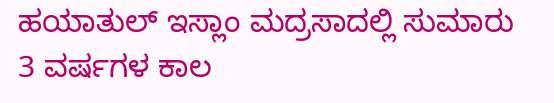ಹಯಾತುಲ್ ಇಸ್ಲಾಂ ಮದ್ರಸಾದಲ್ಲಿ ಸುಮಾರು 3 ವರ್ಷಗಳ ಕಾಲ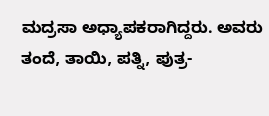ಮದ್ರಸಾ ಅಧ್ಯಾಪಕರಾಗಿದ್ದರು. ಅವರು ತಂದೆ, ತಾಯಿ, ಪತ್ನಿ, ಪುತ್ರ-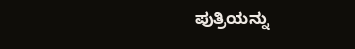ಪುತ್ರಿಯನ್ನು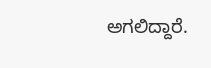ಅಗಲಿದ್ದಾರೆ.